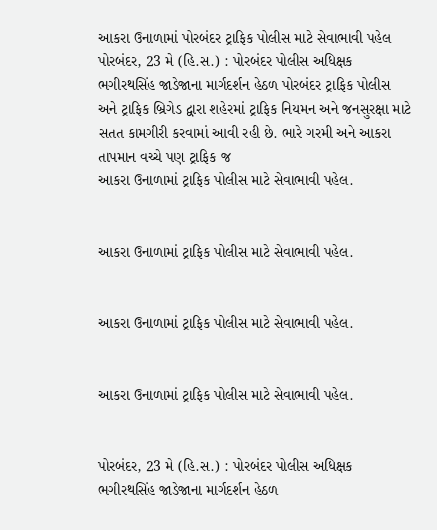આકરા ઉનાળામાં પોરબંદર ટ્રાફિક પોલીસ માટે સેવાભાવી પહેલ
પોરબંદર, 23 મે (હિ.સ.) : પોરબંદર પોલીસ અધિક્ષક ભગીરથસિંહ જાડેજાના માર્ગદર્શન હેઠળ પોરબંદર ટ્રાફિક પોલીસ અને ટ્રાફિક બ્રિગેડ દ્વારા શહેરમાં ટ્રાફિક નિયમન અને જનસુરક્ષા માટે સતત કામગીરી કરવામાં આવી રહી છે. ભારે ગરમી અને આકરા તાપમાન વચ્ચે પણ ટ્રાફિક જ
આકરા ઉનાળામાં ટ્રાફિક પોલીસ માટે સેવાભાવી પહેલ.


આકરા ઉનાળામાં ટ્રાફિક પોલીસ માટે સેવાભાવી પહેલ.


આકરા ઉનાળામાં ટ્રાફિક પોલીસ માટે સેવાભાવી પહેલ.


આકરા ઉનાળામાં ટ્રાફિક પોલીસ માટે સેવાભાવી પહેલ.


પોરબંદર, 23 મે (હિ.સ.) : પોરબંદર પોલીસ અધિક્ષક ભગીરથસિંહ જાડેજાના માર્ગદર્શન હેઠળ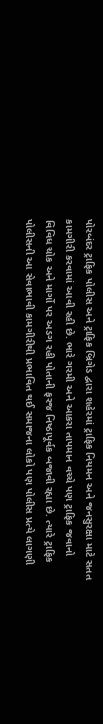પોરબંદર ટ્રાફિક પોલીસ અને ટ્રાફિક બ્રિગેડ દ્વારા શહેરમાં ટ્રાફિક નિયમન અને જનસુરક્ષા માટે સતત કામગીરી કરવામાં આવી રહી છે. ભારે ગરમી અને આકરા તાપમાન વચ્ચે પણ ટ્રાફિક જવાનો વિવિધ ચોક અને માર્ગો પર અડગ રહી પોતાની ફરજ નિષ્ઠાપૂર્વક બજાવી રહ્યા છે. ત્યારે ટ્રાફિક પોલીસની આ સેવાભાવી કામગીરીથી પ્રભાવિત થઈ સમાજના લોકો પણ પોલીસ પ્રત્યે લાગણી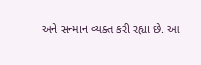અને સન્માન વ્યક્ત કરી રહ્યા છે. આ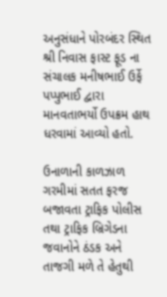અનુસંધાને પોરબંદર સ્થિત શ્રી નિવાસ ફાસ્ટ ફૂડ ના સંચાલક મનીષભાઈ ઉર્ફે પપ્પુભાઈ દ્વારા માનવતાભર્યો ઉપક્રમ હાથ ધરવામાં આવ્યો હતો.

ઉનાળાની કાળઝાળ ગરમીમાં સતત ફરજ બજાવતા ટ્રાફિક પોલીસ તથા ટ્રાફિક બ્રિગેડના જવાનોને ઠંડક અને તાજગી મળે તે હેતુથી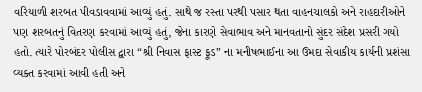વરિયાળી શરબત પીવડાવવામાં આવ્યું હતું. સાથે જ રસ્તા પરથી પસાર થતા વાહનચાલકો અને રાહદારીઓને પણ શરબતનું વિતરણ કરવામાં આવ્યું હતું, જેના કારણે સેવાભાવ અને માનવતાનો સુંદર સંદેશ પ્રસરી ગયો હતો. ત્યારે પોરબંદર પોલીસ દ્વારા “શ્રી નિવાસ ફાસ્ટ ફૂડ” ના મનીષભાઈના આ ઉમદા સેવાકીય કાર્યની પ્રશંસા વ્યક્ત કરવામાં આવી હતી અને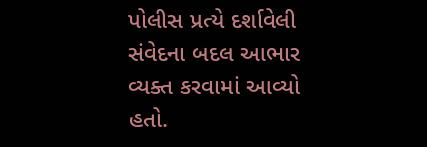પોલીસ પ્રત્યે દર્શાવેલી સંવેદના બદલ આભાર વ્યક્ત કરવામાં આવ્યો હતો.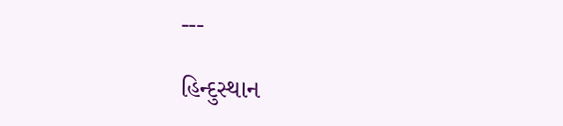---

હિન્દુસ્થાન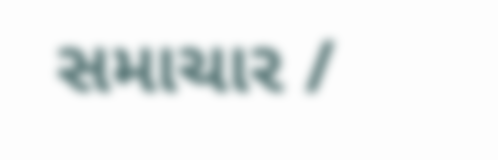સમાચાર /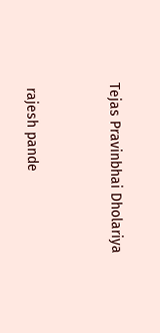Tejas Pravinbhai Dholariya


 rajesh pande